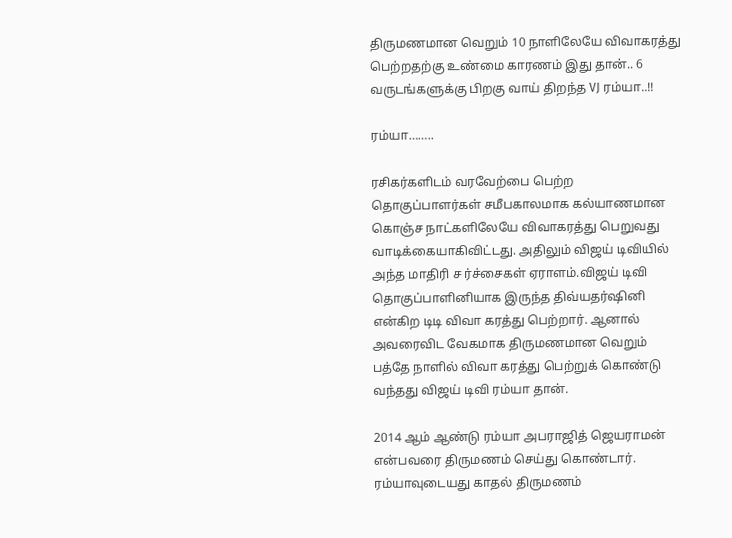திருமணமான வெறும் 10 நாளிலேயே விவாகரத்து பெற்றதற்கு உண்மை காரணம் இது தான்.. 6 வருடங்களுக்கு பிறகு வாய் திறந்த VJ ரம்யா..!!

ரம்யா……..

ரசிகர்களிடம் வரவேற்பை பெற்ற தொகுப்பாளர்கள் சமீபகாலமாக கல்யாணமான கொஞ்ச நாட்களிலேயே விவாகரத்து பெறுவது வாடிக்கையாகிவிட்டது. அதிலும் விஜய் டிவியில் அந்த மாதிரி ச ர்ச்சைகள் ஏராளம்.விஜய் டிவி தொகுப்பாளினியாக இருந்த திவ்யதர்ஷினி என்கிற டிடி விவா கரத்து பெற்றார். ஆனால் அவரைவிட வேகமாக திருமணமான வெறும் பத்தே நாளில் விவா கரத்து பெற்றுக் கொண்டு வந்தது விஜய் டிவி ரம்யா தான்.

2014 ஆம் ஆண்டு ரம்யா அபராஜித் ஜெயராமன் என்பவரை திருமணம் செய்து கொண்டார். ரம்யாவுடையது காதல் திருமணம்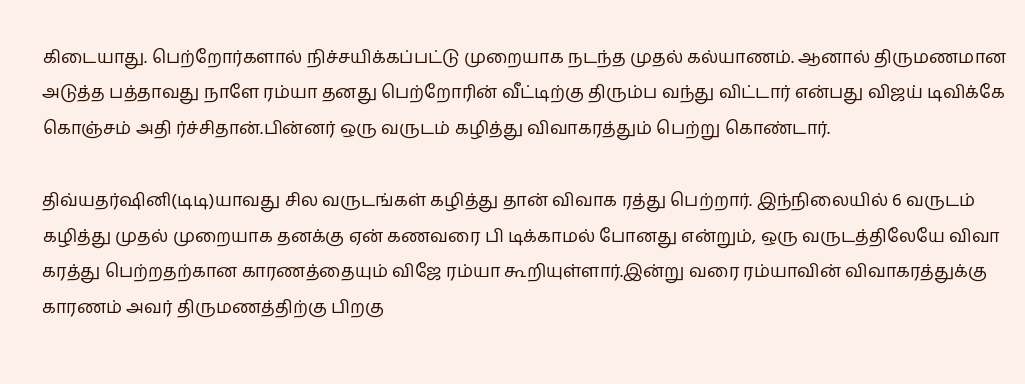கிடையாது. பெற்றோர்களால் நிச்சயிக்கப்பட்டு முறையாக நடந்த முதல் கல்யாணம். ஆனால் திருமணமான அடுத்த பத்தாவது நாளே ரம்யா தனது பெற்றோரின் வீட்டிற்கு திரும்ப வந்து விட்டார் என்பது விஜய் டிவிக்கே கொஞ்சம் அதி ர்ச்சிதான்.பின்னர் ஒரு வருடம் கழித்து விவாகரத்தும் பெற்று கொண்டார்.

திவ்யதர்ஷினி(டிடி)யாவது சில வருடங்கள் கழித்து தான் விவாக ரத்து பெற்றார். இந்நிலையில் 6 வருடம் கழித்து முதல் முறையாக தனக்கு ஏன் கணவரை பி டிக்காமல் போனது என்றும், ஒரு வருடத்திலேயே விவா கரத்து பெற்றதற்கான காரணத்தையும் விஜே ரம்யா கூறியுள்ளார்.இன்று வரை ரம்யாவின் விவாகரத்துக்கு காரணம் அவர் திருமணத்திற்கு பிறகு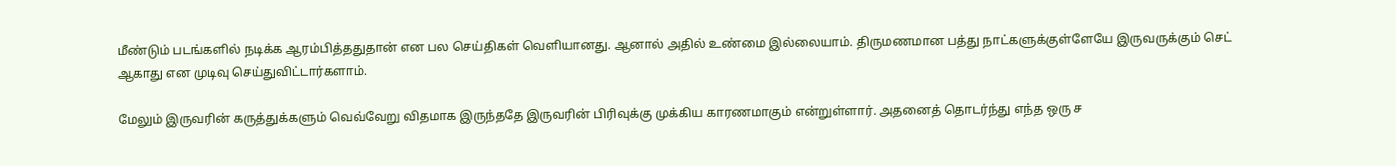மீண்டும் படங்களில் நடிக்க ஆரம்பித்ததுதான் என பல செய்திகள் வெளியானது. ஆனால் அதில் உண்மை இல்லையாம். திருமணமான பத்து நாட்களுக்குள்ளேயே இருவருக்கும் செட் ஆகாது என முடிவு செய்துவிட்டார்களாம்.

மேலும் இருவரின் கருத்துக்களும் வெவ்வேறு விதமாக இருந்ததே இருவரின் பிரிவுக்கு முக்கிய காரணமாகும் என்றுள்ளார். அதனைத் தொடர்ந்து எந்த ஒரு ச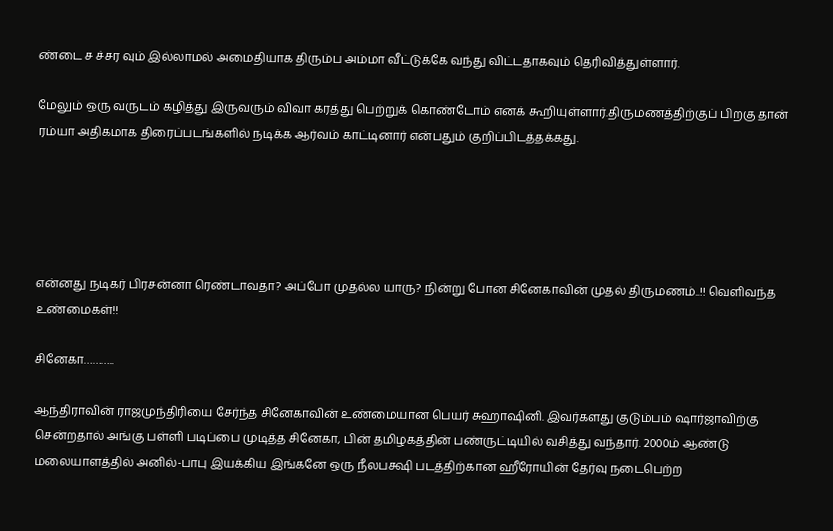ண்டை ச ச்சர வும் இல்லாமல் அமைதியாக திரும்ப அம்மா வீட்டுக்கே வந்து விட்டதாகவும் தெரிவித்துள்ளார்.

மேலும் ஒரு வருடம் கழித்து இருவரும் விவா கரத்து பெற்றுக் கொண்டோம் எனக் கூறியுள்ளார்.திருமணத்திற்குப் பிறகு தான் ரம்யா அதிகமாக திரைப்படங்களில் நடிக்க ஆர்வம் காட்டினார் என்பதும் குறிப்பிடத்தக்கது.





என்னது நடிகர் பிரசன்னா ரெண்டாவதா? அப்போ முதல்ல யாரு? நின்று போன சினேகாவின் முதல் திருமணம்..!! வெளிவந்த உண்மைகள்!!

சினேகா………..

ஆந்திராவின் ராஜமுந்திரியை சேர்ந்த சினேகாவின் உண்மையான பெயர் சுஹாஷினி. இவர்களது குடும்பம் ஷார்ஜாவிற்கு சென்றதால் அங்கு பள்ளி படிப்பை முடித்த சினேகா, பின் தமிழகத்தின் பண்ருட்டியில் வசித்து வந்தார். 2000ம் ஆண்டு மலையாளத்தில் அனில்-பாபு இயக்கிய இங்கனே ஒரு நீலபக்ஷி படத்திற்கான ஹீரோயின் தேர்வு நடைபெற்ற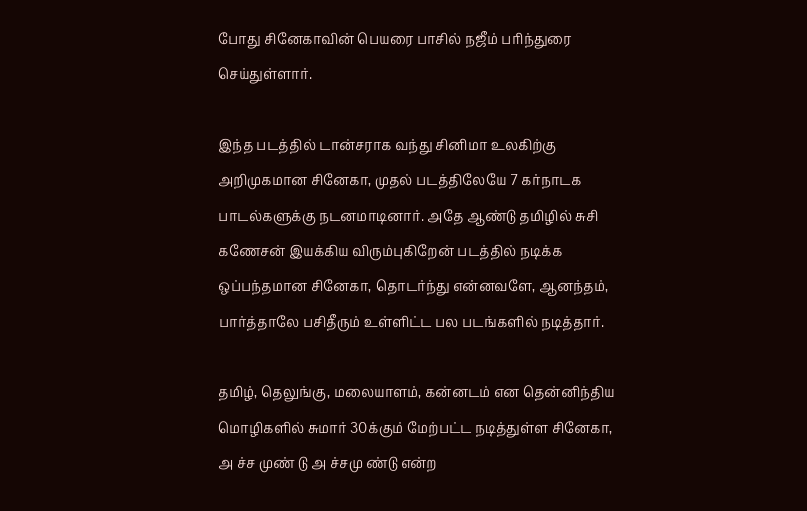போது சினேகாவின் பெயரை பாசில் நஜீம் பரிந்துரை செய்துள்ளார்.

இந்த படத்தில் டான்சராக வந்து சினிமா உலகிற்கு அறிமுகமான சினேகா, முதல் படத்திலேயே 7 கர்நாடக பாடல்களுக்கு நடனமாடினார். அதே ஆண்டு தமிழில் சுசி கணேசன் இயக்கிய விரும்புகிறேன் படத்தில் நடிக்க ஒப்பந்தமான சினேகா, தொடர்ந்து என்னவளே, ஆனந்தம், பார்த்தாலே பசிதீரும் உள்ளிட்ட பல படங்களில் நடித்தார்.

தமிழ், தெலுங்கு, மலையாளம், கன்னடம் என தென்னிந்திய மொழிகளில் சுமார் 30க்கும் மேற்பட்ட நடித்துள்ள சினேகா, அ ச்ச முண் டு அ ச்சமு ண்டு என்ற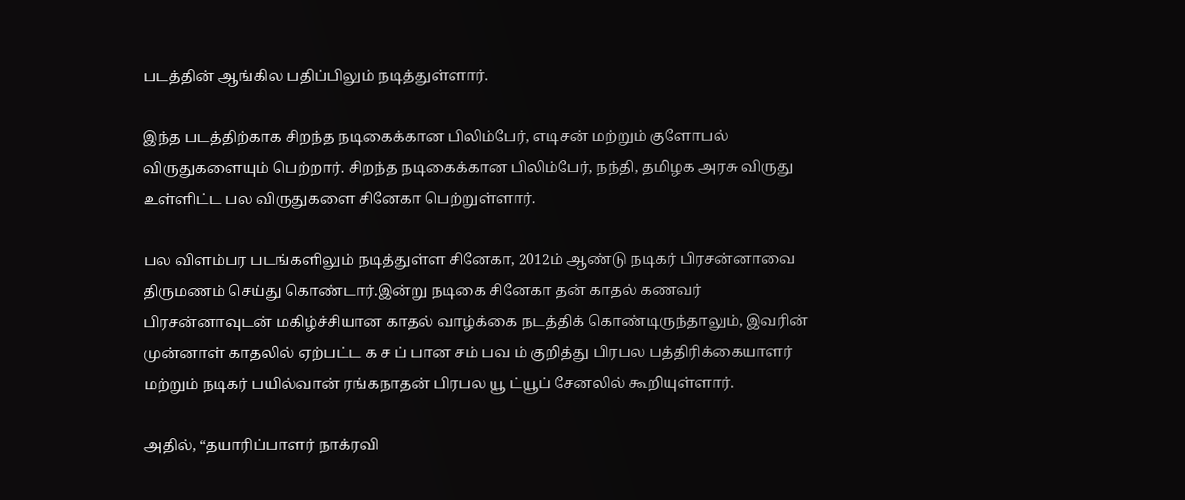படத்தின் ஆங்கில பதிப்பிலும் நடித்துள்ளார்.

இந்த படத்திற்காக சிறந்த நடிகைக்கான பிலிம்பேர், எடிசன் மற்றும் குளோபல் விருதுகளையும் பெற்றார். சிறந்த நடிகைக்கான பிலிம்பேர், நந்தி, தமிழக அரசு விருது உள்ளிட்ட பல விருதுகளை சினேகா பெற்றுள்ளார்.

பல விளம்பர படங்களிலும் நடித்துள்ள சினேகா, 2012ம் ஆண்டு நடிகர் பிரசன்னாவை திருமணம் செய்து கொண்டார்.இன்று நடிகை சினேகா தன் காதல் கணவர் பிரசன்னாவுடன் மகிழ்ச்சியான காதல் வாழ்க்கை நடத்திக் கொண்டிருந்தாலும், இவரின் முன்னாள் காதலில் ஏற்பட்ட க ச ப் பான சம் பவ ம் குறித்து பிரபல பத்திரிக்கையாளர் மற்றும் நடிகர் பயில்வான் ரங்கநாதன் பிரபல யூ ட்யூப் சேனலில் கூறியுள்ளார்.

அதில், “தயாரிப்பாளர் நாக்ரவி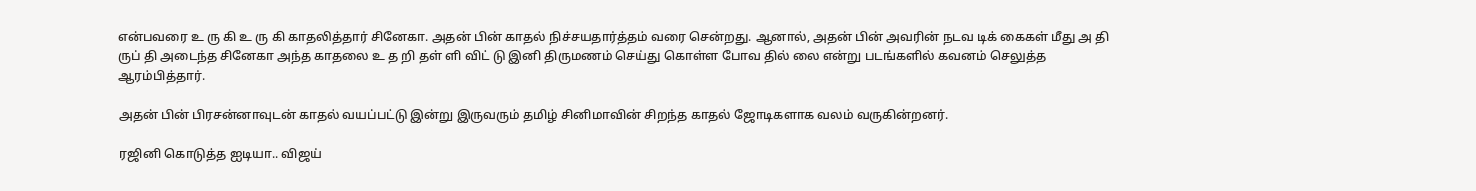என்பவரை உ ரு கி உ ரு கி காதலித்தார் சினேகா. அதன் பின் காதல் நிச்சயதார்த்தம் வரை சென்றது. ஆனால், அதன் பின் அவரின் நடவ டிக் கைகள் மீது அ தி ருப் தி அடைந்த சினேகா அந்த காதலை உ த றி தள் ளி விட் டு இனி திருமணம் செய்து கொள்ள போவ தில் லை என்று படங்களில் கவனம் செலுத்த ஆரம்பித்தார்.

அதன் பின் பிரசன்னாவுடன் காதல் வயப்பட்டு இன்று இருவரும் தமிழ் சினிமாவின் சிறந்த காதல் ஜோடிகளாக வலம் வருகின்றனர்.

ரஜினி கொடுத்த ஐடியா.. விஜய்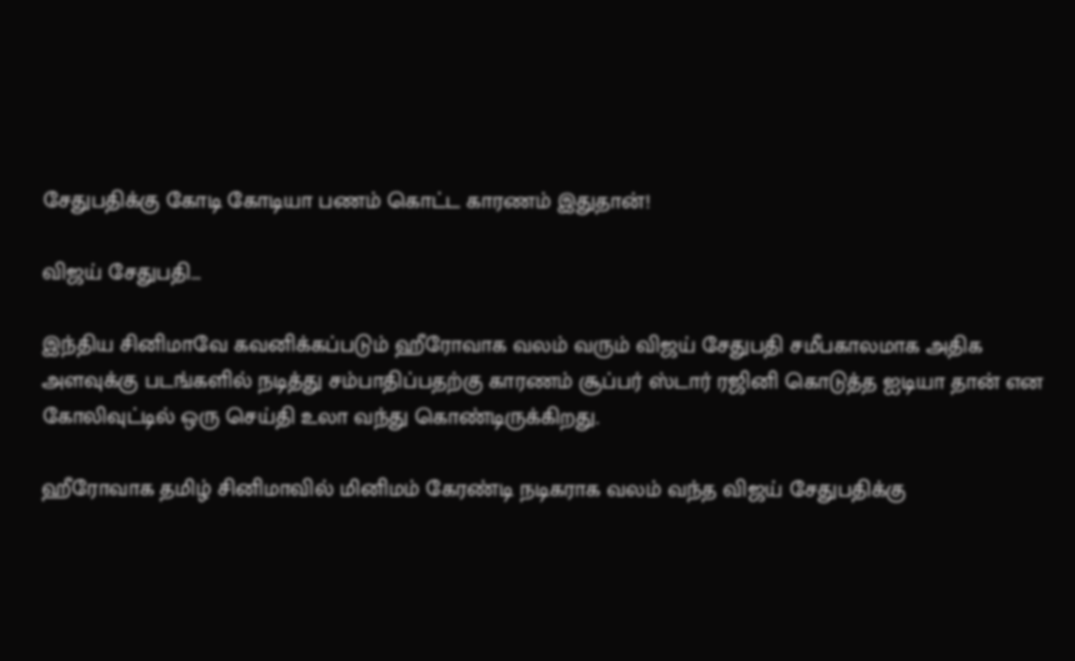சேதுபதிக்கு கோடி கோடியா பணம் கொட்ட காரணம் இதுதான்!

விஜய் சேதுபதி…

இந்திய சினிமாவே கவனிக்கப்படும் ஹீரோவாக வலம் வரும் விஜய் சேதுபதி சமீபகாலமாக அதிக அளவுக்கு படங்களில் நடித்து சம்பாதிப்பதற்கு காரணம் சூப்பர் ஸ்டார் ரஜினி கொடுத்த ஐடியா தான் என கோலிவுட்டில் ஒரு செய்தி உலா வந்து கொண்டிருக்கிறது.

ஹீரோவாக தமிழ் சினிமாவில் மினிமம் கேரண்டி நடிகராக வலம் வந்த விஜய் சேதுபதிக்கு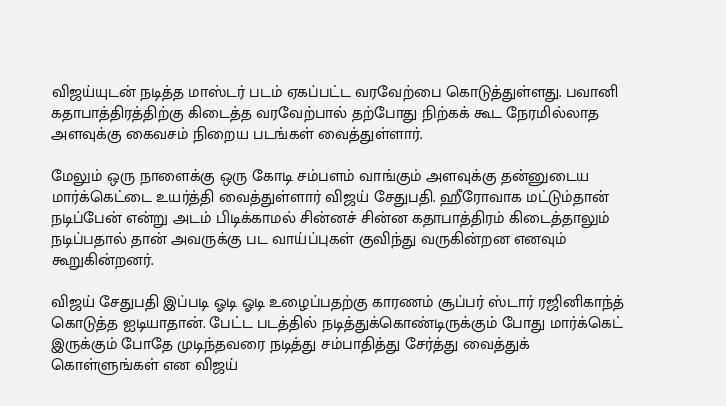விஜய்யுடன் நடித்த மாஸ்டர் படம் ஏகப்பட்ட வரவேற்பை கொடுத்துள்ளது. பவானி கதாபாத்திரத்திற்கு கிடைத்த வரவேற்பால் தற்போது நிற்கக் கூட நேரமில்லாத அளவுக்கு கைவசம் நிறைய படங்கள் வைத்துள்ளார்.

மேலும் ஒரு நாளைக்கு ஒரு கோடி சம்பளம் வாங்கும் அளவுக்கு தன்னுடைய மார்க்கெட்டை உயர்த்தி வைத்துள்ளார் விஜய் சேதுபதி. ஹீரோவாக மட்டும்தான் நடிப்பேன் என்று அடம் பிடிக்காமல் சின்னச் சின்ன கதாபாத்திரம் கிடைத்தாலும் நடிப்பதால் தான் அவருக்கு பட வாய்ப்புகள் குவிந்து வருகின்றன எனவும் கூறுகின்றனர்.

விஜய் சேதுபதி இப்படி ஓடி ஓடி உழைப்பதற்கு காரணம் சூப்பர் ஸ்டார் ரஜினிகாந்த் கொடுத்த ஐடியாதான். பேட்ட படத்தில் நடித்துக்கொண்டிருக்கும் போது மார்க்கெட் இருக்கும் போதே முடிந்தவரை நடித்து சம்பாதித்து சேர்த்து வைத்துக் கொள்ளுங்கள் என விஜய்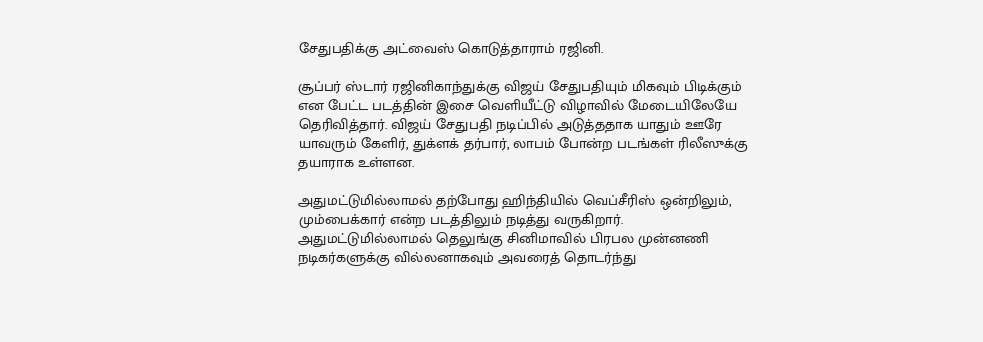சேதுபதிக்கு அட்வைஸ் கொடுத்தாராம் ரஜினி.

சூப்பர் ஸ்டார் ரஜினிகாந்துக்கு விஜய் சேதுபதியும் மிகவும் பிடிக்கும் என பேட்ட படத்தின் இசை வெளியீட்டு விழாவில் மேடையிலேயே தெரிவித்தார். விஜய் சேதுபதி நடிப்பில் அடுத்ததாக யாதும் ஊரே யாவரும் கேளிர், துக்ளக் தர்பார், லாபம் போன்ற படங்கள் ரிலீஸுக்கு தயாராக உள்ளன.

அதுமட்டுமில்லாமல் தற்போது ஹிந்தியில் வெப்சீரிஸ் ஒன்றிலும், மும்பைக்கார் என்ற படத்திலும் நடித்து வருகிறார். அதுமட்டுமில்லாமல் தெலுங்கு சினிமாவில் பிரபல முன்னணி நடிகர்களுக்கு வில்லனாகவும் அவரைத் தொடர்ந்து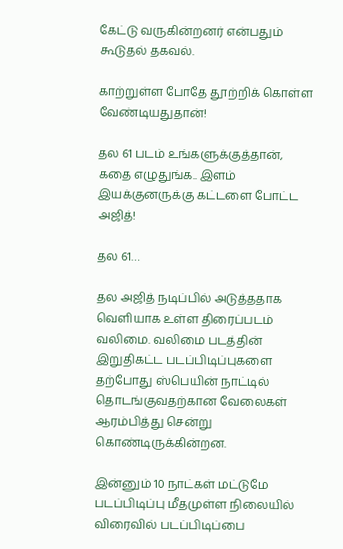கேட்டு வருகின்றனர் என்பதும் கூடுதல் தகவல்.

காற்றுள்ள போதே தூற்றிக் கொள்ள வேண்டியதுதான்!

தல 61 படம் உங்களுக்குத்தான், கதை எழுதுங்க.. இளம் இயக்குனருக்கு கட்டளை போட்ட அஜித்!

தல 61…

தல அஜித் நடிப்பில் அடுத்ததாக வெளியாக உள்ள திரைப்படம் வலிமை. வலிமை படத்தின் இறுதிகட்ட படப்பிடிப்புகளை தற்போது ஸ்பெயின் நாட்டில் தொடங்குவதற்கான வேலைகள் ஆரம்பித்து சென்று கொண்டிருக்கின்றன.

இன்னும் 10 நாட்கள் மட்டுமே படப்பிடிப்பு மீதமுள்ள நிலையில் விரைவில் படப்பிடிப்பை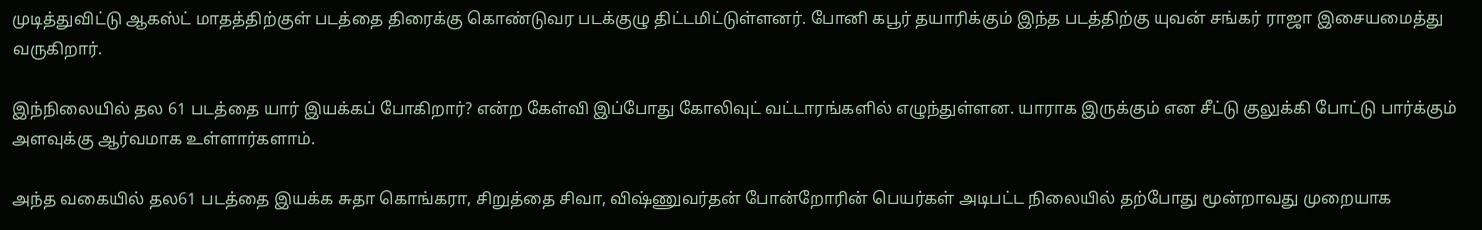முடித்துவிட்டு ஆகஸ்ட் மாதத்திற்குள் படத்தை திரைக்கு கொண்டுவர படக்குழு திட்டமிட்டுள்ளனர். போனி கபூர் தயாரிக்கும் இந்த படத்திற்கு யுவன் சங்கர் ராஜா இசையமைத்து வருகிறார்.

இந்நிலையில் தல 61 படத்தை யார் இயக்கப் போகிறார்? என்ற கேள்வி இப்போது கோலிவுட் வட்டாரங்களில் எழுந்துள்ளன. யாராக இருக்கும் என சீட்டு குலுக்கி போட்டு பார்க்கும் அளவுக்கு ஆர்வமாக உள்ளார்களாம்.

அந்த வகையில் தல61 படத்தை இயக்க சுதா கொங்கரா, சிறுத்தை சிவா, விஷ்ணுவர்தன் போன்றோரின் பெயர்கள் அடிபட்ட நிலையில் தற்போது மூன்றாவது முறையாக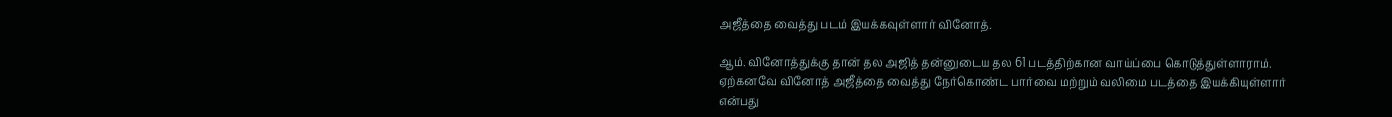அஜீத்தை வைத்து படம் இயக்கவுள்ளார் வினோத்.

ஆம். வினோத்துக்கு தான் தல அஜித் தன்னுடைய தல 61 படத்திற்கான வாய்ப்பை கொடுத்துள்ளாராம். ஏற்கனவே வினோத் அஜீத்தை வைத்து நேர்கொண்ட பார்வை மற்றும் வலிமை படத்தை இயக்கியுள்ளார் என்பது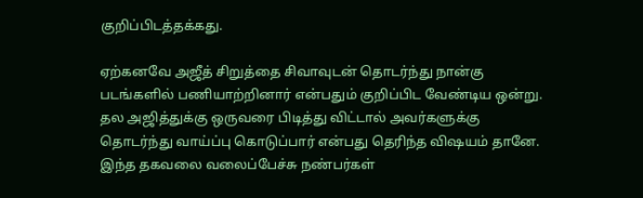குறிப்பிடத்தக்கது.

ஏற்கனவே அஜீத் சிறுத்தை சிவாவுடன் தொடர்ந்து நான்கு படங்களில் பணியாற்றினார் என்பதும் குறிப்பிட வேண்டிய ஒன்று. தல அஜித்துக்கு ஒருவரை பிடித்து விட்டால் அவர்களுக்கு தொடர்ந்து வாய்ப்பு கொடுப்பார் என்பது தெரிந்த விஷயம் தானே. இந்த தகவலை வலைப்பேச்சு நண்பர்கள்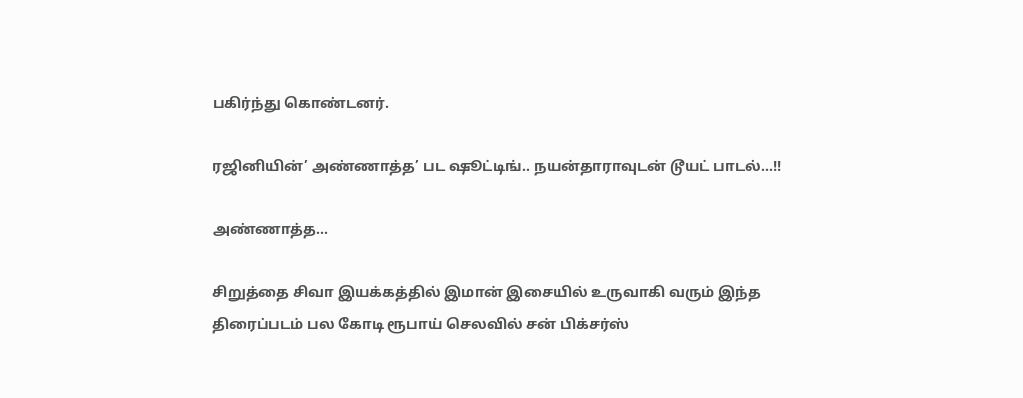பகிர்ந்து கொண்டனர்.

ரஜினியின்’ அண்ணாத்த’ பட ஷூட்டிங்.. நயன்தாராவுடன் டூயட் பாடல்…!!

அண்ணாத்த…

சிறுத்தை சிவா இயக்கத்தில் இமான் இசையில் உருவாகி வரும் இந்த திரைப்படம் பல கோடி ரூபாய் செலவில் சன் பிக்சர்ஸ்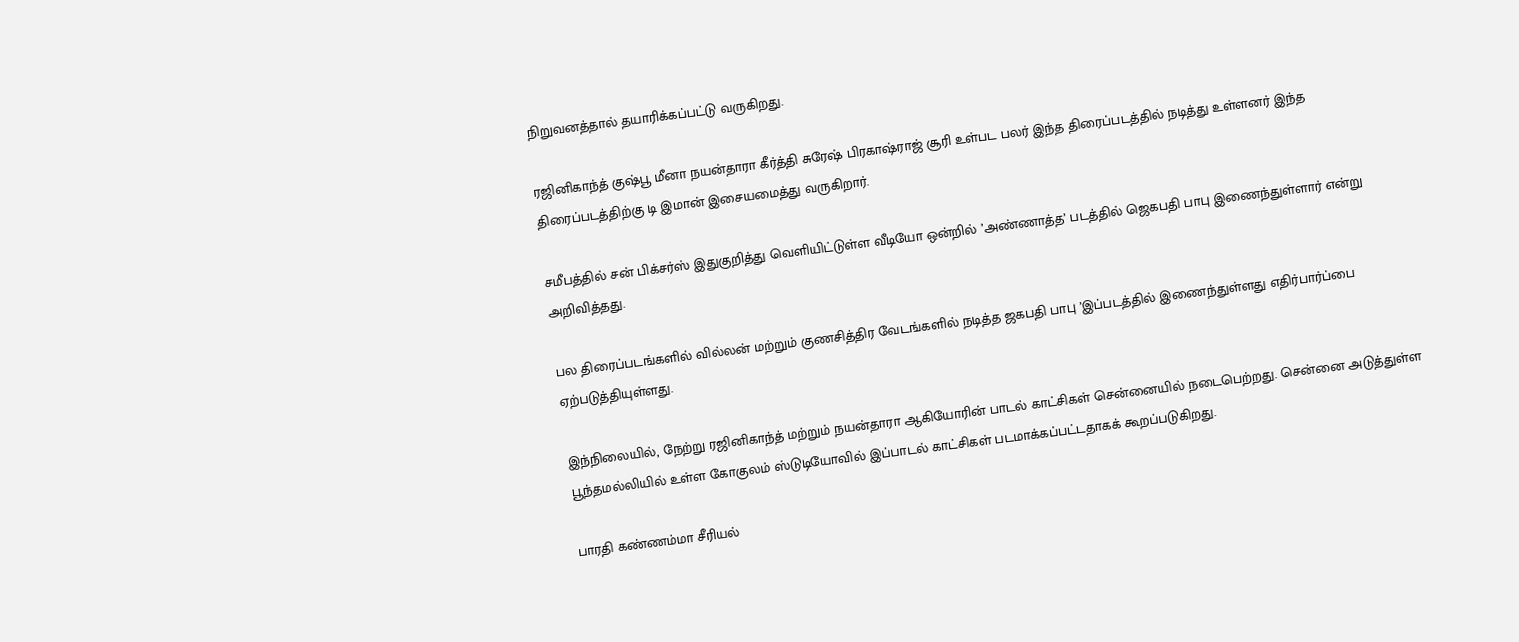நிறுவனத்தால் தயாரிக்கப்பட்டு வருகிறது.

ரஜினிகாந்த் குஷ்பூ மீனா நயன்தாரா கீர்த்தி சுரேஷ் பிரகாஷ்ராஜ் சூரி உள்பட பலர் இந்த திரைப்படத்தில் நடித்து உள்ளனர் இந்த திரைப்படத்திற்கு டி இமான் இசையமைத்து வருகிறார்.

சமீபத்தில் சன் பிக்சர்ஸ் இதுகுறித்து வெளியிட்டுள்ள வீடியோ ஒன்றில் ’அண்ணாத்த’ படத்தில் ஜெகபதி பாபு இணைந்துள்ளார் என்று அறிவித்தது.

பல திரைப்படங்களில் வில்லன் மற்றும் குணசித்திர வேடங்களில் நடித்த ஜகபதி பாபு ’இப்படத்தில் இணைந்துள்ளது எதிர்பார்ப்பை ஏற்படுத்தியுள்ளது.

இந்நிலையில், நேற்று ரஜினிகாந்த் மற்றும் நயன்தாரா ஆகியோரின் பாடல் காட்சிகள் சென்னையில் நடைபெற்றது. சென்னை அடுத்துள்ள பூந்தமல்லியில் உள்ள கோகுலம் ஸ்டுடியோவில் இப்பாடல் காட்சிகள் படமாக்கப்பட்டதாகக் கூறப்படுகிறது.

பாரதி கண்ணம்மா சீரியல்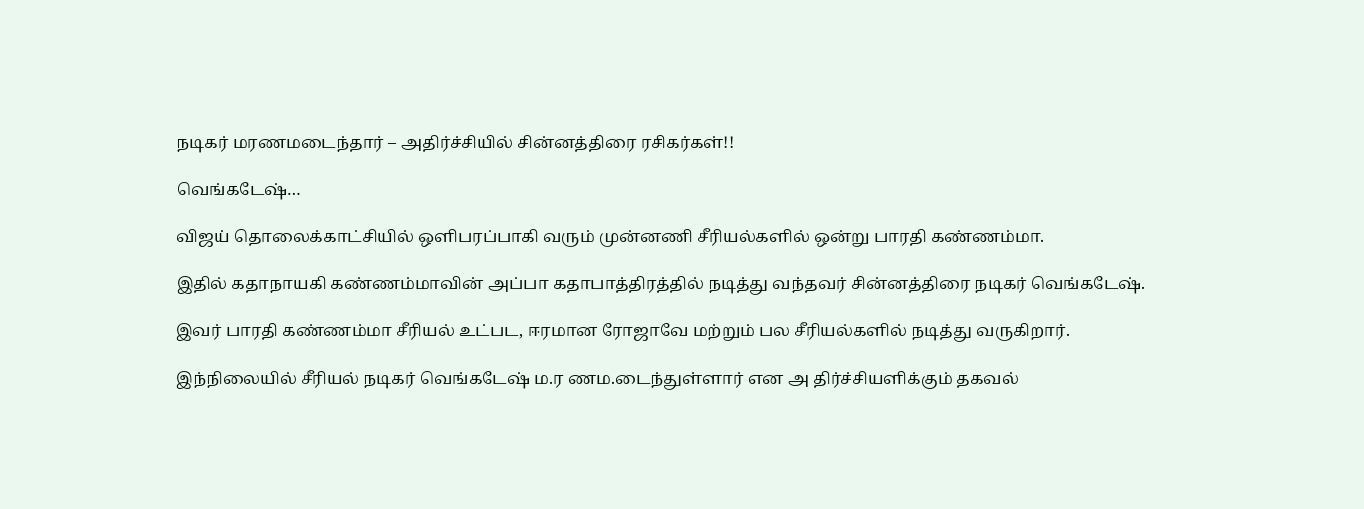நடிகர் மரணமடைந்தார் – அதிர்ச்சியில் சின்னத்திரை ரசிகர்கள்!!

வெங்கடேஷ்…

விஜய் தொலைக்காட்சியில் ஒளிபரப்பாகி வரும் முன்னணி சீரியல்களில் ஒன்று பாரதி கண்ணம்மா.

இதில் கதாநாயகி கண்ணம்மாவின் அப்பா கதாபாத்திரத்தில் நடித்து வந்தவர் சின்னத்திரை நடிகர் வெங்கடேஷ்.

இவர் பாரதி கண்ணம்மா சீரியல் உட்பட, ஈரமான ரோஜாவே மற்றும் பல சீரியல்களில் நடித்து வருகிறார்.

இந்நிலையில் சீரியல் நடிகர் வெங்கடேஷ் ம.ர ணம.டைந்துள்ளார் என அ திர்ச்சியளிக்கும் தகவல்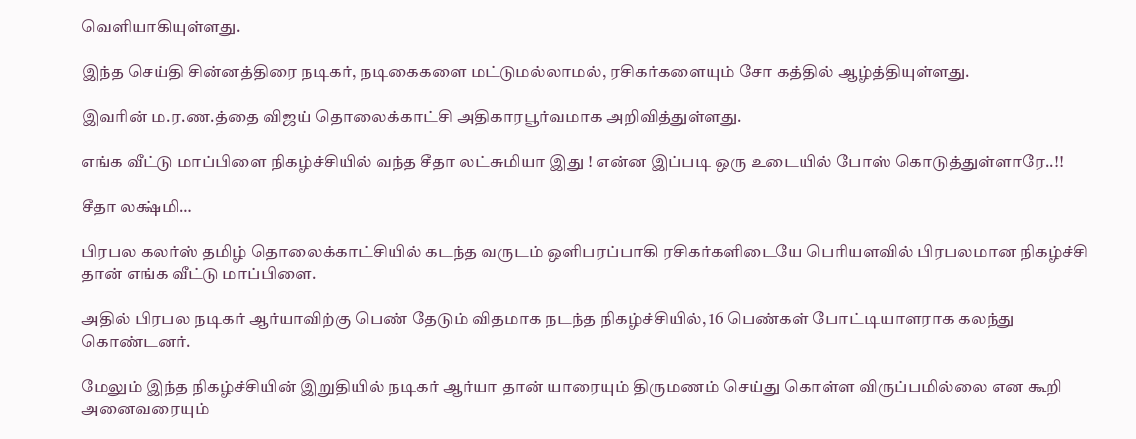வெளியாகியுள்ளது.

இந்த செய்தி சின்னத்திரை நடிகர், நடிகைகளை மட்டுமல்லாமல், ரசிகர்களையும் சோ கத்தில் ஆழ்த்தியுள்ளது.

இவரின் ம.ர.ண.த்தை விஜய் தொலைக்காட்சி அதிகாரபூர்வமாக அறிவித்துள்ளது.

எங்க வீட்டு மாப்பிளை நிகழ்ச்சியில் வந்த சீதா லட்சுமியா இது ! என்ன இப்படி ஒரு உடையில் போஸ் கொடுத்துள்ளாரே..!!

சீதா லக்ஷ்மி…

பிரபல கலர்ஸ் தமிழ் தொலைக்காட்சியில் கடந்த வருடம் ஒளிபரப்பாகி ரசிகர்களிடையே பெரியளவில் பிரபலமான நிகழ்ச்சி தான் எங்க வீட்டு மாப்பிளை.

அதில் பிரபல நடிகர் ஆர்யாவிற்கு பெண் தேடும் விதமாக நடந்த நிகழ்ச்சியில், 16 பெண்கள் போட்டியாளராக கலந்து கொண்டனர்.

மேலும் இந்த நிகழ்ச்சியின் இறுதியில் நடிகர் ஆர்யா தான் யாரையும் திருமணம் செய்து கொள்ள விருப்பமில்லை என கூறி அனைவரையும்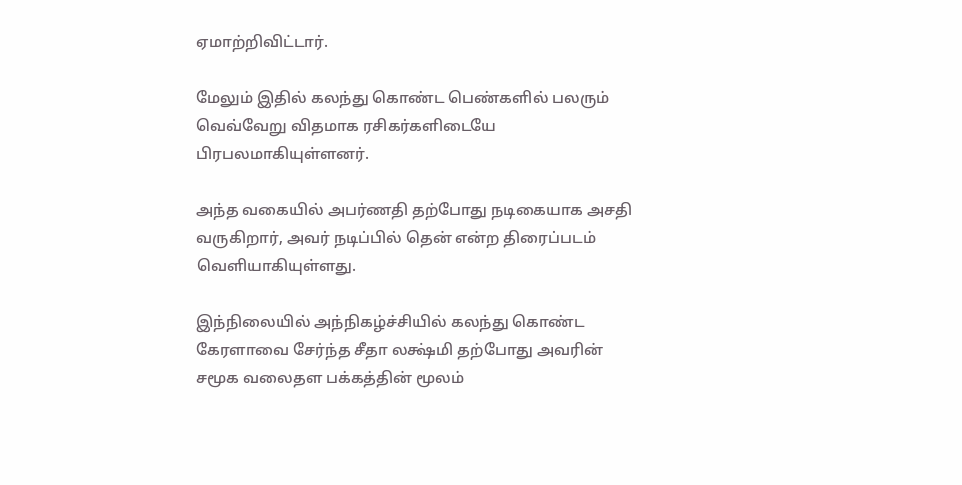ஏமாற்றிவிட்டார்.

மேலும் இதில் கலந்து கொண்ட பெண்களில் பலரும் வெவ்வேறு விதமாக ரசிகர்களிடையே பிரபலமாகியுள்ளனர்.

அந்த வகையில் அபர்ணதி தற்போது நடிகையாக அசதி வருகிறார், அவர் நடிப்பில் தென் என்ற திரைப்படம் வெளியாகியுள்ளது.

இந்நிலையில் அந்நிகழ்ச்சியில் கலந்து கொண்ட கேரளாவை சேர்ந்த சீதா லக்ஷ்மி தற்போது அவரின் சமூக வலைதள பக்கத்தின் மூலம்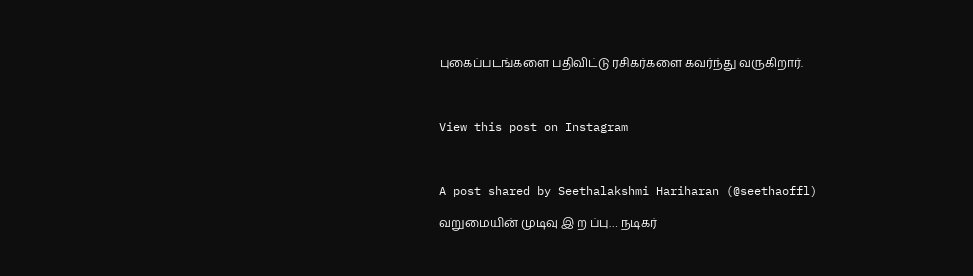புகைப்படங்களை பதிவிட்டு ரசிகர்களை கவர்ந்து வருகிறார்.



View this post on Instagram



A post shared by Seethalakshmi Hariharan (@seethaoffl)

வறுமையின் முடிவு இ ற ப்பு… நடிகர்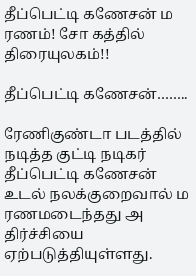தீப்பெட்டி கணேசன் ம ரணம்! சோ கத்தில் திரையுலகம்!!

தீப்பெட்டி கணேசன்……..

ரேணிகுண்டா படத்தில் நடித்த குட்டி நடிகர் தீப்பெட்டி கணேசன் உடல் நலக்குறைவால் ம ரணமடைந்தது அ திர்ச்சியை ஏற்படுத்தியுள்ளது.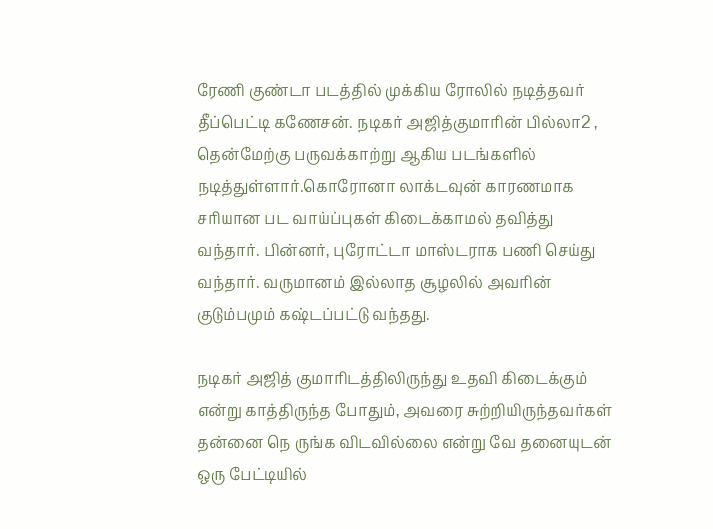ரேணி குண்டா படத்தில் முக்கிய ரோலில் நடித்தவர் தீப்பெட்டி கணேசன். நடிகர் அஜித்குமாரின் பில்லா2 , தென்மேற்கு பருவக்காற்று ஆகிய படங்களில் நடித்துள்ளார்.கொரோனா லாக்டவுன் காரணமாக சரியான பட வாய்ப்புகள் கிடைக்காமல் தவித்து வந்தார். பின்னர், புரோட்டா மாஸ்டராக பணி செய்து வந்தார். வருமானம் இல்லாத சூழலில் அவரின் குடும்பமும் கஷ்டப்பட்டு வந்தது.

நடிகர் அஜித் குமாரிடத்திலிருந்து உதவி கிடைக்கும் என்று காத்திருந்த போதும், அவரை சுற்றியிருந்தவர்கள் தன்னை நெ ருங்க விடவில்லை என்று வே தனையுடன் ஒரு பேட்டியில்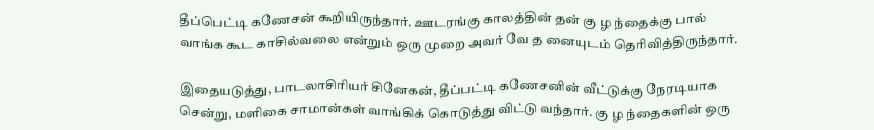தீப்பெட்டி கணேசன் கூறியிருந்தார். ஊடரங்கு காலத்தின் தன் கு ழ ந்தைக்கு பால் வாங்க கூட காசில்வலை என்றும் ஒரு முறை அவர் வே த னையுடம் தெரிவித்திருந்தார்.

இதையடுத்து, பாடலாசிரியர் சினேகன், தீப்பட்டி கணேசனின் வீட்டுக்கு நேரடியாக சென்று, மளிகை சாமான்கள் வாங்கிக் கொடுத்து விட்டு வந்தார். கு ழ ந்தைகளின் ஒரு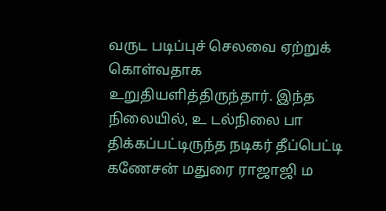வருட படிப்புச் செலவை ஏற்றுக் கொள்வதாக உறுதியளித்திருந்தார். இந்த நிலையில், உ டல்நிலை பா திக்கப்பட்டிருந்த நடிகர் தீப்பெட்டி கணேசன் மதுரை ராஜாஜி ம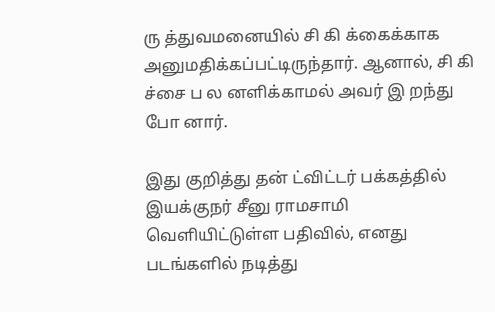ரு த்துவமனையில் சி கி க்கைக்காக அனுமதிக்கப்பட்டிருந்தார். ஆனால், சி கி ச்சை ப ல னளிக்காமல் அவர் இ றந்து போ னார்.

இது குறித்து தன் ட்விட்டர் பக்கத்தில் இயக்குநர் சீனு ராமசாமி வெளியிட்டுள்ள பதிவில், எனது படங்களில் நடித்து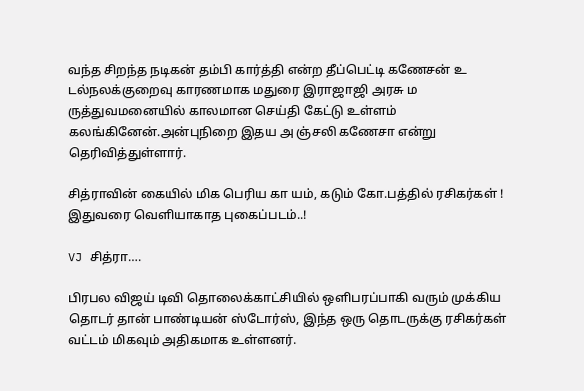வந்த சிறந்த நடிகன் தம்பி கார்த்தி என்ற தீப்பெட்டி கணேசன் உ டல்நலக்குறைவு காரணமாக மதுரை இராஜாஜி அரசு ம ருத்துவமனையில் காலமான செய்தி கேட்டு உள்ளம் கலங்கினேன்.அன்புநிறை இதய அ ஞ்சலி கணேசா என்று தெரிவித்துள்ளார்.

சித்ராவின் கையில் மிக பெரிய கா யம், கடும் கோ.பத்தில் ரசிகர்கள் ! இதுவரை வெளியாகாத புகைப்படம்..!

VJ சித்ரா….

பிரபல விஜய் டிவி தொலைக்காட்சியில் ஒளிபரப்பாகி வரும் முக்கிய தொடர் தான் பாண்டியன் ஸ்டோர்ஸ், இந்த ஒரு தொடருக்கு ரசிகர்கள் வட்டம் மிகவும் அதிகமாக உள்ளனர்.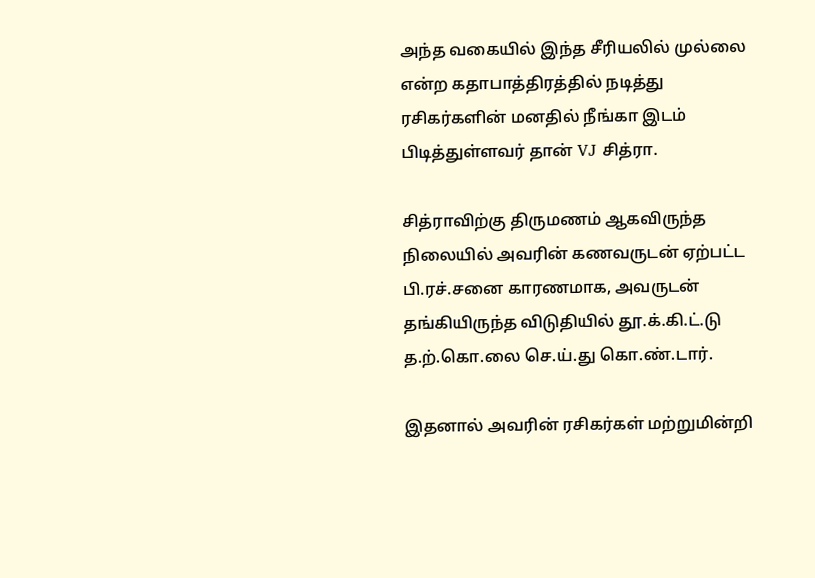அந்த வகையில் இந்த சீரியலில் முல்லை என்ற கதாபாத்திரத்தில் நடித்து ரசிகர்களின் மனதில் நீங்கா இடம் பிடித்துள்ளவர் தான் VJ சித்ரா.

சித்ராவிற்கு திருமணம் ஆகவிருந்த நிலையில் அவரின் கணவருடன் ஏற்பட்ட பி.ரச்.சனை காரணமாக, அவருடன் தங்கியிருந்த விடுதியில் தூ.க்.கி.ட்.டு த.ற்.கொ.லை செ.ய்.து கொ.ண்.டார்.

இதனால் அவரின் ரசிகர்கள் மற்றுமின்றி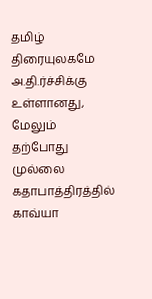தமிழ் திரையுலகமே அ.தி.ர்ச்சிக்கு உள்ளானது, மேலும் தற்போது முல்லை கதாபாத்திரத்தில் காவ்யா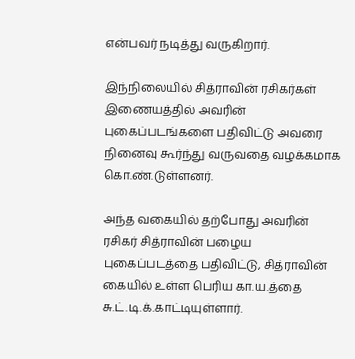என்பவர் நடித்து வருகிறார்.

இந்நிலையில் சித்ராவின் ரசிகர்கள் இணையத்தில் அவரின் புகைப்படங்களை பதிவிட்டு அவரை நினைவு கூர்ந்து வருவதை வழக்கமாக கொ.ண்.டுள்ளனர்.

அந்த வகையில் தற்போது அவரின் ரசிகர் சித்ராவின் பழைய புகைப்படத்தை பதிவிட்டு, சித்ராவின் கையில் உள்ள பெரிய கா.ய.த்தை சு.ட்.டி.க்.காட்டியுள்ளார்.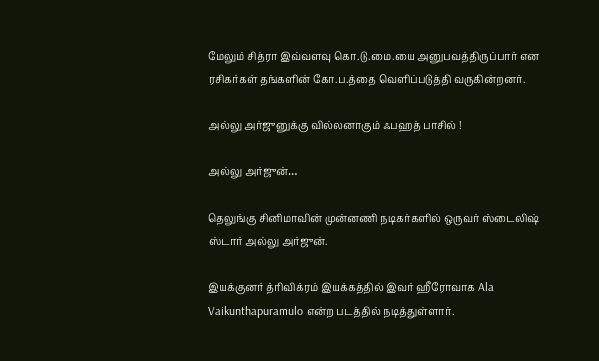மேலும் சித்ரா இவ்வளவு கொ.டு.மை.யை அனுபவத்திருப்பார் என ரசிகர்கள் தங்களின் கோ.ப.த்தை வெளிப்படுத்தி வருகின்றனர்.

அல்லு அர்ஜுனுக்கு வில்லனாகும் ஃபஹத் பாசில் !

அல்லு அர்ஜுன்…

தெலுங்கு சினிமாவின் முன்னணி நடிகர்களில் ஒருவர் ஸ்டைலிஷ் ஸ்டார் அல்லு அர்ஜுன்.

இயக்குனர் த்ரிவிக்ரம் இயக்கத்தில் இவர் ஹீரோவாக Ala Vaikunthapuramulo என்ற படத்தில் நடித்துள்ளார்.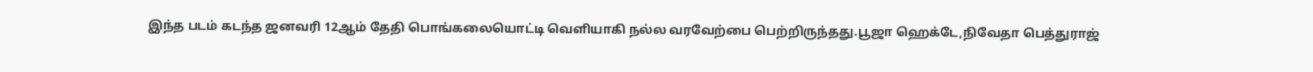இந்த படம் கடந்த ஜனவரி 12ஆம் தேதி பொங்கலையொட்டி வெளியாகி நல்ல வரவேற்பை பெற்றிருந்தது.பூஜா ஹெக்டே,நிவேதா பெத்துராஜ்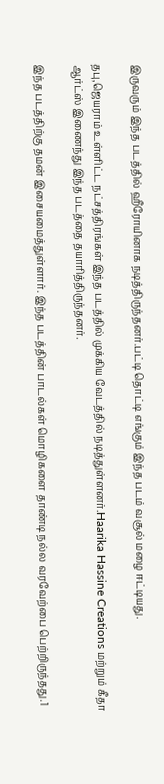இருவரும் இந்த படத்தில் ஹீரோயினாக நடித்திருந்தனர்.பட்டி தொட்டி எங்கும் இந்த படம் வசூல் மழை ஈட்டியது.

தபு,ஜெயராம் உள்ளிட்ட நட்சத்திரங்கள் இந்த படத்தில் முக்கிய வேடத்தில் நடித்துள்ளனர்.Haarika Hassine Creations மற்றும் கீதா ஆர்ட்ஸ் இணைந்து இந்த படத்தை தயாரித்திருந்தனர்.

இந்த படத்திற்கு தமன் இசையமைத்துள்ளார். இந்த படத்தின் பாடல்கள் மொழிகளை தாண்டி நல்ல வரவேற்பை பெற்றிருந்தது.1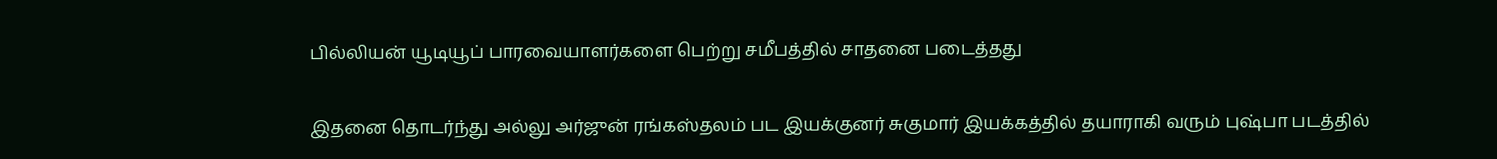பில்லியன் யூடியூப் பாரவையாளர்களை பெற்று சமீபத்தில் சாதனை படைத்தது

இதனை தொடர்ந்து அல்லு அர்ஜுன் ரங்கஸ்தலம் பட இயக்குனர் சுகுமார் இயக்கத்தில் தயாராகி வரும் புஷ்பா படத்தில்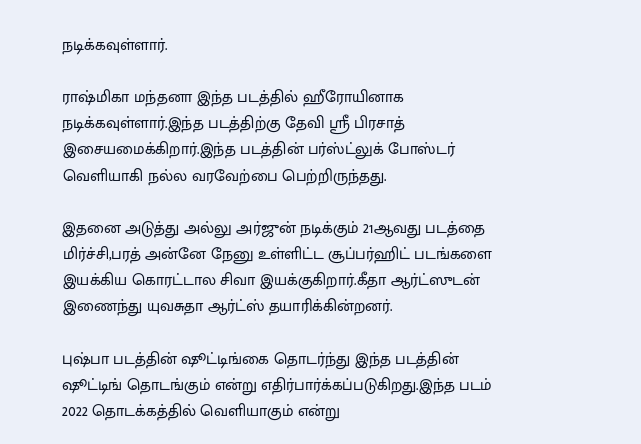நடிக்கவுள்ளார்.

ராஷ்மிகா மந்தனா இந்த படத்தில் ஹீரோயினாக நடிக்கவுள்ளார்.இந்த படத்திற்கு தேவி ஸ்ரீ பிரசாத் இசையமைக்கிறார்.இந்த படத்தின் பர்ஸ்ட்லுக் போஸ்டர் வெளியாகி நல்ல வரவேற்பை பெற்றிருந்தது.

இதனை அடுத்து அல்லு அர்ஜுன் நடிக்கும் 21ஆவது படத்தை மிர்ச்சி,பரத் அன்னே நேனு உள்ளிட்ட சூப்பர்ஹிட் படங்களை இயக்கிய கொரட்டால சிவா இயக்குகிறார்.கீதா ஆர்ட்ஸுடன் இணைந்து யுவசுதா ஆர்ட்ஸ் தயாரிக்கின்றனர்.

புஷ்பா படத்தின் ஷூட்டிங்கை தொடர்ந்து இந்த படத்தின் ஷூட்டிங் தொடங்கும் என்று எதிர்பார்க்கப்படுகிறது.இந்த படம் 2022 தொடக்கத்தில் வெளியாகும் என்று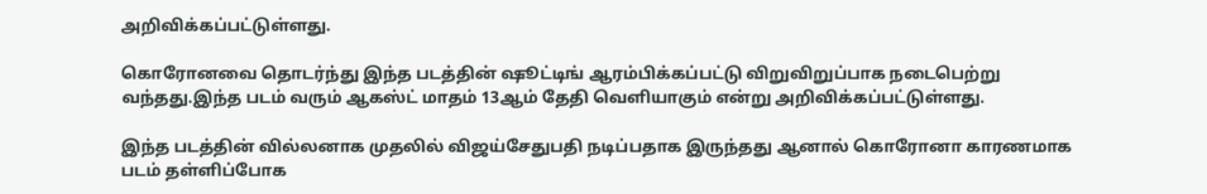அறிவிக்கப்பட்டுள்ளது.

கொரோனவை தொடர்ந்து இந்த படத்தின் ஷூட்டிங் ஆரம்பிக்கப்பட்டு விறுவிறுப்பாக நடைபெற்று வந்தது.இந்த படம் வரும் ஆகஸ்ட் மாதம் 13ஆம் தேதி வெளியாகும் என்று அறிவிக்கப்பட்டுள்ளது.

இந்த படத்தின் வில்லனாக முதலில் விஜய்சேதுபதி நடிப்பதாக இருந்தது ஆனால் கொரோனா காரணமாக படம் தள்ளிப்போக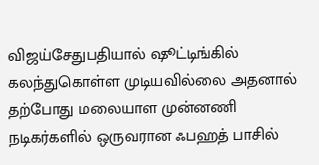விஜய்சேதுபதியால் ஷூட்டிங்கில் கலந்துகொள்ள முடியவில்லை அதனால் தற்போது மலையாள முன்னணி நடிகர்களில் ஒருவரான ஃபஹத் பாசில்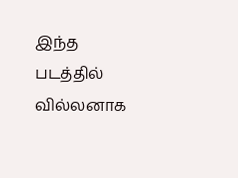இந்த படத்தில் வில்லனாக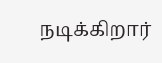நடிக்கிறார்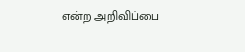என்ற அறிவிப்பை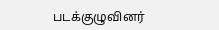படக்குழுவினர்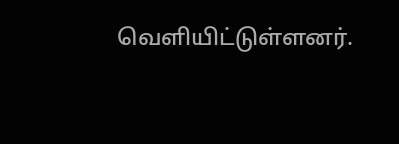வெளியிட்டுள்ளனர்.